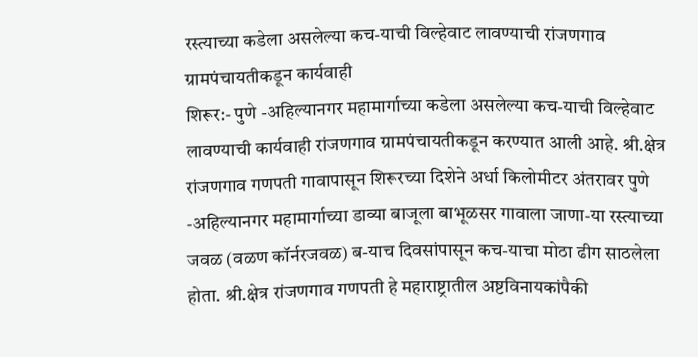रस्त्याच्या कडेला असलेल्या कच-याची विल्हेवाट लावण्याची रांजणगाव ग्रामपंचायतीकडून कार्यवाही
शिरूर:- पुणे -अहिल्यानगर महामार्गाच्या कडेला असलेल्या कच-याची विल्हेवाट लावण्याची कार्यवाही रांजणगाव ग्रामपंचायतीकडून करण्यात आली आहे. श्री.क्षेत्र रांजणगाव गणपती गावापासून शिरूरच्या दिशेने अर्धा किलोमीटर अंतरावर पुणे -अहिल्यानगर महामार्गाच्या डाव्या बाजूला बाभूळसर गावाला जाणा-या रस्त्याच्या जवळ (वळण कॉर्नरजवळ) ब-याच दिवसांपासून कच-याचा मोठा ढीग साठलेला होता. श्री.क्षेत्र रांजणगाव गणपती हे महाराष्ट्रातील अष्टविनायकांपैकी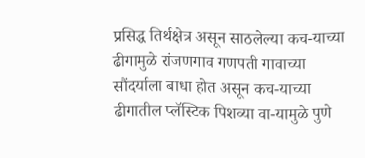प्रसिद्ध तिर्थक्षेत्र असून साठलेल्या कच-याच्या ढीगामुळे रांजणगाव गणपती गावाच्या सौंदर्याला बाधा होत असून कच-याच्या ढीगातील प्लॅस्टिक पिशव्या वा-यामुळे पुणे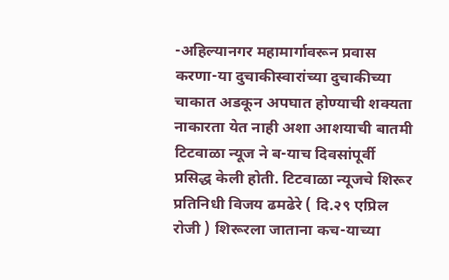-अहिल्यानगर महामार्गावरून प्रवास करणा-या दुचाकीस्वारांच्या दुचाकीच्या चाकात अडकून अपघात होण्याची शक्यता नाकारता येत नाही अशा आशयाची बातमी टिटवाळा न्यूज ने ब-याच दिवसांपूर्वी प्रसिद्ध केली होती. टिटवाळा न्यूजचे शिरूर प्रतिनिधी विजय ढमढेरे ( दि.२९ एप्रिल रोजी ) शिरूरला जाताना कच-याच्या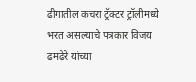ढीगातील कचरा ट्रॅक्टर ट्रॉलीमध्ये भरत असल्याचे पत्रकार विजय ढमढेरे यांच्या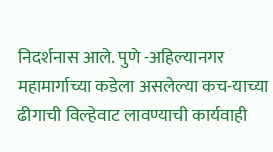निदर्शनास आले. पुणे -अहिल्यानगर महामार्गाच्या कडेला असलेल्या कच-याच्या ढीगाची विल्हेवाट लावण्याची कार्यवाही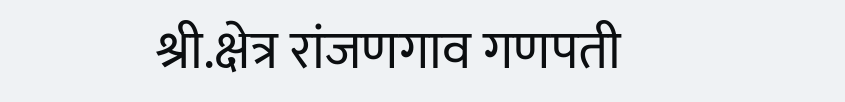श्री.क्षेत्र रांजणगाव गणपती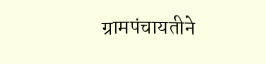ग्रामपंचायतीने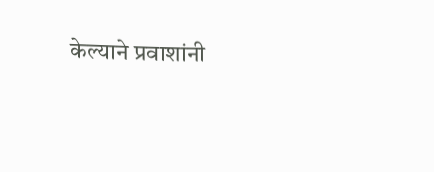केल्याने प्रवाशांनी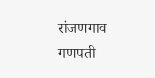रांजणगाव गणपती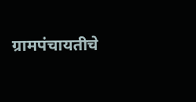ग्रामपंचायतीचे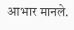आभार मानले.